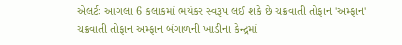એલર્ટઃ આગલા 6 કલાકમાં ભયંકર સ્વરૂપ લઈ શકે છે ચક્રવાતી તોફાન 'અમ્ફાન'
ચક્રવાતી તોફાન અમ્ફાન બંગાળની ખાડીના કેન્દ્રમાં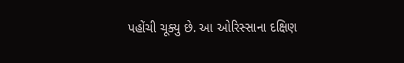પહોંચી ચૂક્યુ છે. આ ઓરિસ્સાના દક્ષિણ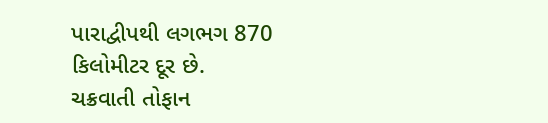પારાદ્વીપથી લગભગ 870 કિલોમીટર દૂર છે.
ચક્રવાતી તોફાન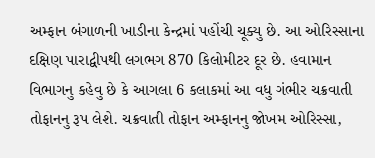અમ્ફાન બંગાળની ખાડીના કેન્દ્રમાં પહોંચી ચૂક્યુ છે. આ ઓરિસ્સાના દક્ષિણ પારાદ્વીપથી લગભગ 870 કિલોમીટર દૂર છે. હવામાન વિભાગનુ કહેવુ છે કે આગલા 6 કલાકમાં આ વધુ ગંભીર ચક્રવાતી તોફાનનુ રૂપ લેશે. ચક્રવાતી તોફાન અમ્ફાનનુ જોખમ ઓરિસ્સા,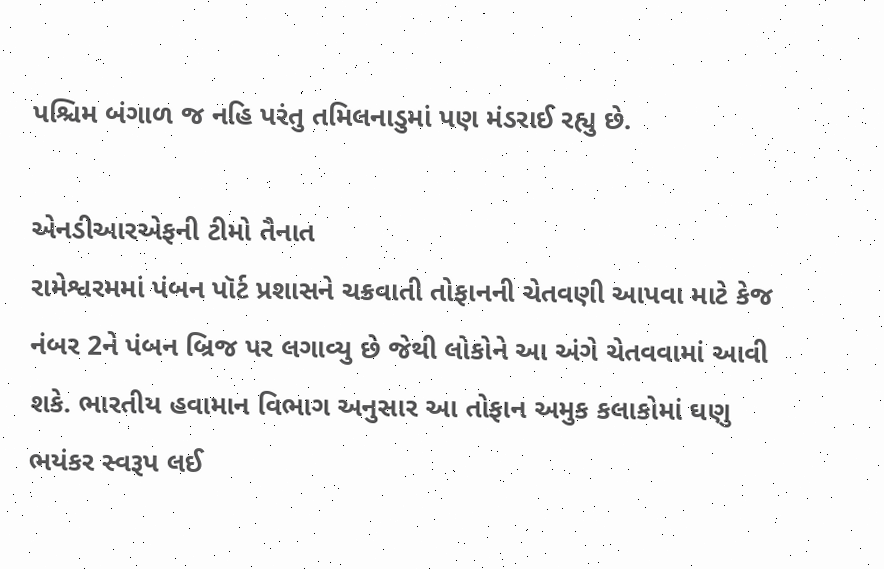પશ્ચિમ બંગાળ જ નહિ પરંતુ તમિલનાડુમાં પણ મંડરાઈ રહ્યુ છે.

એનડીઆરએફની ટીમો તૈનાત
રામેશ્વરમમાં પંબન પૉર્ટ પ્રશાસને ચક્રવાતી તોફાનની ચેતવણી આપવા માટે કેજ નંબર 2ને પંબન બ્રિજ પર લગાવ્યુ છે જેથી લોકોને આ અંગે ચેતવવામાં આવી શકે. ભારતીય હવામાન વિભાગ અનુસાર આ તોફાન અમુક કલાકોમાં ઘણુ ભયંકર સ્વરૂપ લઈ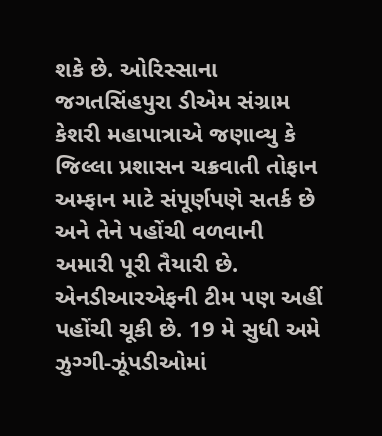શકે છે. ઓરિસ્સાના જગતસિંહપુરા ડીએમ સંગ્રામ કેશરી મહાપાત્રાએ જણાવ્યુ કે જિલ્લા પ્રશાસન ચક્રવાતી તોફાન અમ્ફાન માટે સંપૂર્ણપણે સતર્ક છે અને તેને પહોંચી વળવાની અમારી પૂરી તૈયારી છે. એનડીઆરએફની ટીમ પણ અહીં પહોંચી ચૂકી છે. 19 મે સુધી અમે ઝુગ્ગી-ઝૂંપડીઓમાં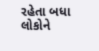રહેતા બધા લોકોને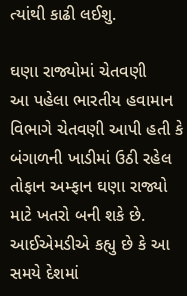ત્યાંથી કાઢી લઈશુ.

ઘણા રાજ્યોમાં ચેતવણી
આ પહેલા ભારતીય હવામાન વિભાગે ચેતવણી આપી હતી કે બંગાળની ખાડીમાં ઉઠી રહેલ તોફાન અમ્ફાન ઘણા રાજ્યો માટે ખતરો બની શકે છે. આઈએમડીએ કહ્યુ છે કે આ સમયે દેશમાં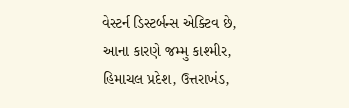વેસ્ટર્ન ડિસ્ટર્બન્સ એક્ટિવ છે, આના કારણે જમ્મુ કાશ્મીર, હિમાચલ પ્રદેશ, ઉત્તરાખંડ,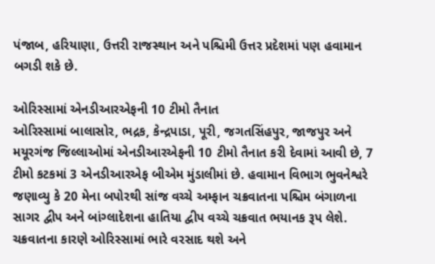પંજાબ, હરિયાણા, ઉત્તરી રાજસ્થાન અને પશ્ચિમી ઉત્તર પ્રદેશમાં પણ હવામાન બગડી શકે છે.

ઓરિસ્સામાં એનડીઆરએફની 10 ટીમો તૈનાત
ઓરિસ્સામાં બાલાસોર, ભદ્રક, કેન્દ્રપાડા, પૂરી, જગતસિંહપુર, જાજપુર અને મયૂરગંજ જિલ્લાઓમાં એનડીઆરએફની 10 ટીમો તૈનાત કરી દેવામાં આવી છે, 7 ટીમો કટકમાં 3 એનડીઆરએફ બીએમ મુંડાલીમાં છે. હવામાન વિભાગ ભુવનેશ્વરે જણાવ્યુ કે 20 મેના બપોરથી સાંજ વચ્ચે અમ્ફાન ચક્રવાતના પશ્ચિમ બંગાળના સાગર દ્વીપ અને બાંગ્લાદેશના હાતિયા દ્વીપ વચ્ચે ચક્રવાત ભયાનક રૂપ લેશે. ચક્રવાતના કારણે ઓરિસ્સામાં ભારે વરસાદ થશે અને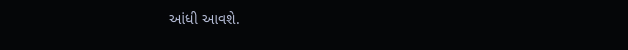આંધી આવશે.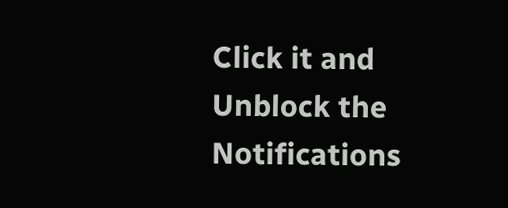Click it and Unblock the Notifications